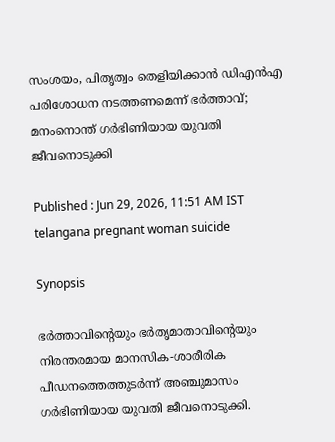സംശയം, പിതൃത്വം തെളിയിക്കാൻ ഡിഎൻഎ പരിശോധന നടത്തണമെന്ന് ഭർത്താവ്; മനംനൊന്ത് ഗർഭിണിയായ യുവതി ജീവനൊടുക്കി

Published : Jun 29, 2026, 11:51 AM IST
telangana pregnant woman suicide

Synopsis

ഭർത്താവിന്റെയും ഭർതൃമാതാവിന്റെയും നിരന്തരമായ മാനസിക-ശാരീരിക പീഡനത്തെത്തുടർന്ന് അഞ്ചുമാസം ഗർഭിണിയായ യുവതി ജീവനൊടുക്കി.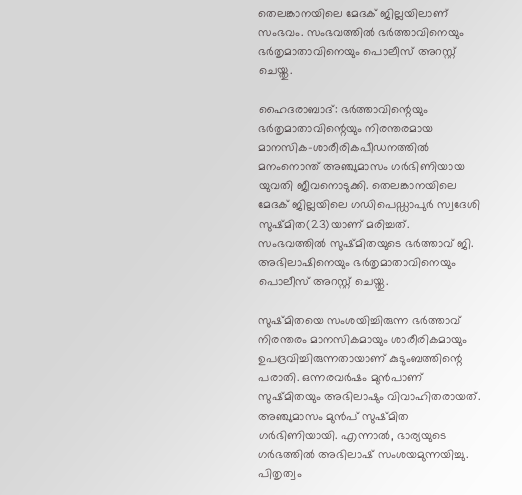തെലങ്കാനയിലെ മേദക് ജില്ലയിലാണ് സംഭവം. സംഭവത്തിൽ ഭർത്താവിനെയും ഭർതൃമാതാവിനെയും പൊലീസ് അറസ്റ്റ് ചെയ്തു.

ഹൈദരാബാദ്: ഭർത്താവിന്റെയും ഭർതൃമാതാവിന്റെയും നിരന്തരമായ മാനസിക-ശാരീരികപീഡനത്തിൽ മനംനൊന്ത് അഞ്ചുമാസം ഗർഭിണിയായ യുവതി ജീവനൊടുക്കി. തെലങ്കാനയിലെ മേദക് ജില്ലയിലെ ഗഡിപെഡ്ഡാപുർ സ്വദേശി സുഷ്മിത(23)യാണ് മരിച്ചത്. സംഭവത്തിൽ സുഷ്മിതയുടെ ഭർത്താവ് ജി. അഭിലാഷിനെയും ഭർതൃമാതാവിനെയും പൊലീസ് അറസ്റ്റ് ചെയ്തു.

സുഷ്മിതയെ സംശയിച്ചിരുന്ന ഭർത്താവ് നിരന്തരം മാനസികമായും ശാരീരികമായും ഉപദ്രവിച്ചിരുന്നതായാണ് കുടുംബത്തിന്റെ പരാതി. ഒന്നരവർഷം മുൻപാണ് സുഷ്മിതയും അഭിലാഷും വിവാഹിതരായത്. അഞ്ചുമാസം മുൻപ് സുഷ്മിത ഗർഭിണിയായി. എന്നാൽ, ഭാര്യയുടെ ഗർഭത്തിൽ അഭിലാഷ് സംശയമുന്നയിച്ചു. പിതൃത്വം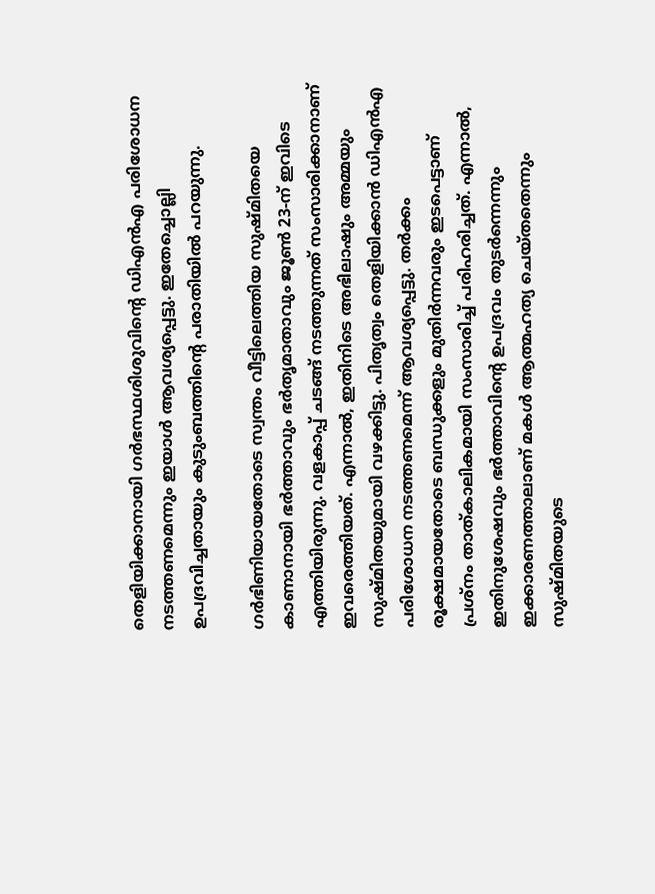തെളിയിക്കാനായി ഗർഭസ്ഥശിശുവിന്റെ ഡിഎൻഎ പരിശോധന നടത്തണമെന്നും ഇയാൾ ആവശ്യപ്പെട്ടു. ഇതേച്ചൊല്ലി ഉപദ്രവിച്ചതായും കുടുംബത്തിൻ്റെ പരാതിയിൽ പറയുന്നു.

ഗർഭിണിയായതോടെ സ്വന്തം വീട്ടിലെത്തിയ സുഷ്മിതയെ കാണാനായി ഭർത്താവും ഭർതൃമാതാവും ജൂൺ 23-ന് ഇവിടെ എത്തിയിരുന്നു. വളകാപ്പ് ചടങ്ങ് നടത്തുന്നത് സംസാരിക്കാനാണ് ഇവരെത്തിയത്. എന്നാൽ, ഇതിനിടെ അഭിലാഷും അമ്മയും സുഷ്മിതയുമായി വഴക്കിട്ടു. പിതൃത്വം തെളിയിക്കാൻ ഡിഎൻഎ പരിശോധന നടത്തണമെന്ന് ആവശ്യപ്പെട്ടു. തർക്കം രൂക്ഷമായതോടെ ബന്ധുക്കളും മുതിർന്നവരും ഇടപെട്ടാണ് പ്രശ്നം താത്കാലികമായി സംസാരിച്ച് പരിഹരിച്ചത്. എന്നാൽ, ഇതിനുശേഷവും ഭർത്താവിന്റെ ഉപദ്രവം തുടർന്നെന്നും ഇക്കാരണത്താലാണ് മകൾ ആത്മഹത്യ ചെയ്തതെന്നും സുഷ്മിതയുടെ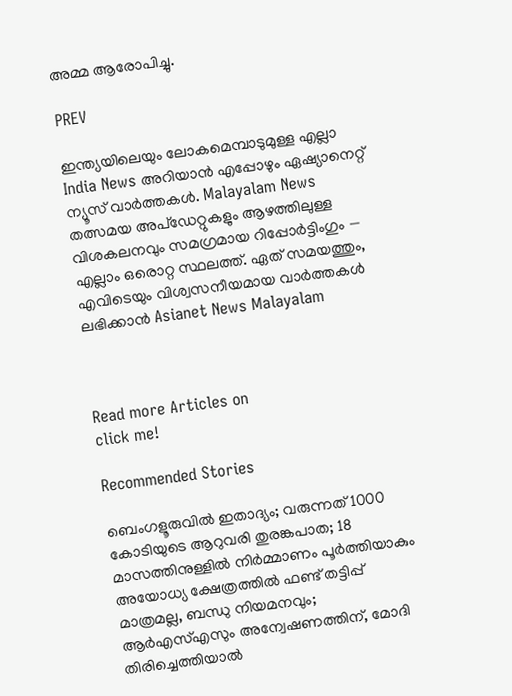അമ്മ ആരോപിച്ചു.

PREV

ഇന്ത്യയിലെയും ലോകമെമ്പാടുമുള്ള എല്ലാ India News അറിയാൻ എപ്പോഴും ഏഷ്യാനെറ്റ് ന്യൂസ് വാർത്തകൾ. Malayalam News   തത്സമയ അപ്‌ഡേറ്റുകളും ആഴത്തിലുള്ള വിശകലനവും സമഗ്രമായ റിപ്പോർട്ടിംഗും — എല്ലാം ഒരൊറ്റ സ്ഥലത്ത്. ഏത് സമയത്തും, എവിടെയും വിശ്വസനീയമായ വാർത്തകൾ ലഭിക്കാൻ Asianet News Malayalam



Read more Articles on
click me!

Recommended Stories

ബെംഗളൂരുവിൽ ഇതാദ്യം; വരുന്നത് 1000 കോടിയുടെ ആറുവരി തുരങ്കപാത; 18 മാസത്തിനുള്ളിൽ നിർമ്മാണം പൂർത്തിയാകും
അയോധ്യ ക്ഷേത്രത്തിൽ ഫണ്ട് തട്ടിപ്പ് മാത്രമല്ല, ബന്ധു നിയമനവും; ആർഎസ്എസും അന്വേഷണത്തിന്, മോദി തിരിച്ചെത്തിയാൽ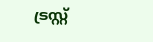ട്രസ്റ്റ്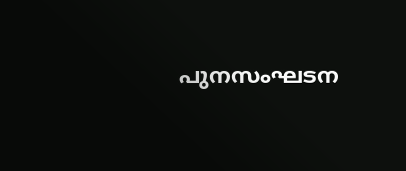പുനസംഘടന